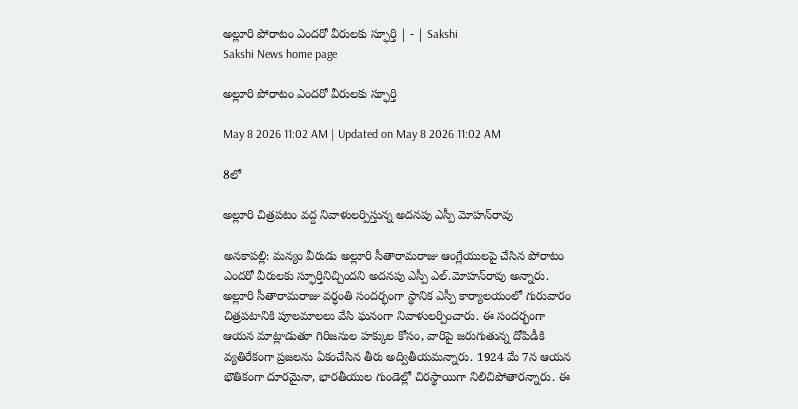అల్లూరి పోరాటం ఎందరో వీరులకు స్ఫూర్తి | - | Sakshi
Sakshi News home page

అల్లూరి పోరాటం ఎందరో వీరులకు స్ఫూర్తి

May 8 2026 11:02 AM | Updated on May 8 2026 11:02 AM

8లో

అల్లూరి చిత్రపటం వద్ద నివాళులర్పిస్తున్న అదనపు ఎస్పీ మోహన్‌రావు

అనకాపల్లి: మన్యం వీరుడు అల్లూరి సీతారామరాజు ఆంగ్లేయులపై చేసిన పోరాటం ఎందరో వీరులకు స్ఫూర్తినిచ్చిందని అదనపు ఎస్పీ ఎల్‌.మోహన్‌రావు అన్నారు. అల్లూరి సీతారామరాజు వర్ధంతి సందర్భంగా స్థానిక ఎస్పీ కార్యాలయంలో గురువారం చిత్రపటానికి పూలమాలలు వేసి ఘనంగా నివాళులర్పించారు. ఈ సందర్భంగా ఆయన మాట్లాడుతూ గిరిజనుల హక్కుల కోసం, వారిపై జరుగుతున్న దోపిడీకి వ్యతిరేకంగా ప్రజలను ఏకంచేసిన తీరు అద్వితీయమన్నారు. 1924 మే 7న ఆయన భౌతికంగా దూరమైనా, భారతీయుల గుండెల్లో చిరస్థాయిగా నిలిచిపోతారన్నారు. ఈ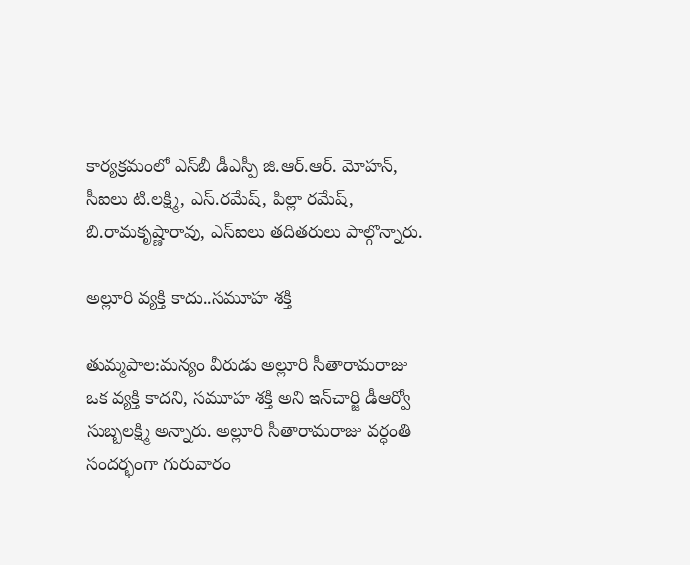కార్యక్రమంలో ఎస్‌బీ డీఎస్పీ జి.ఆర్‌.ఆర్‌. మోహన్‌, సీఐలు టి.లక్ష్మి, ఎస్‌.రమేష్‌, పిల్లా రమేష్‌, బి.రామకృష్ణారావు, ఎస్‌ఐలు తదితరులు పాల్గొన్నారు.

అల్లూరి వ్యక్తి కాదు..సమూహ శక్తి

తుమ్మపాల:మన్యం వీరుడు అల్లూరి సీతారామరాజు ఒక వ్యక్తి కాదని, సమూహ శక్తి అని ఇన్‌చార్జి డీఆర్వో సుబ్బలక్ష్మి అన్నారు. అల్లూరి సీతారామరాజు వర్ధంతి సందర్భంగా గురువారం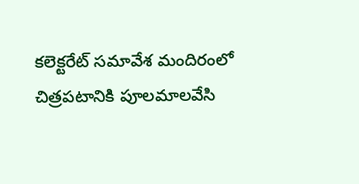కలెక్టరేట్‌ సమావేశ మందిరంలో చిత్రపటానికి పూలమాలవేసి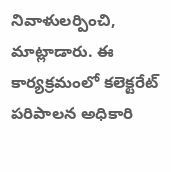నివాళులర్పించి, మాట్లాడారు. ఈ కార్యక్రమంలో కలెక్టరేట్‌ పరిపాలన అధికారి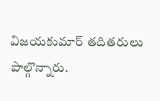విజయకుమార్‌ తదితరులు పాల్గొన్నారు.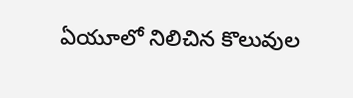ఏయూలో నిలిచిన కొలువుల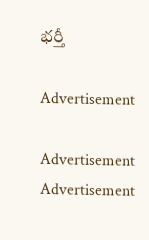భర్తీ

Advertisement

Advertisement
Advertisement